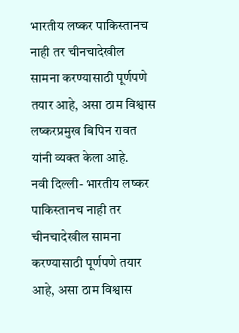भारतीय लष्कर पाकिस्तानच नाही तर चीनचादेखील सामना करण्यासाठी पूर्णपणे तयार आहे, असा ठाम विश्वास लष्करप्रमुख बिपिन रावत यांनी व्यक्त केला आहे.
नवी दिल्ली- भारतीय लष्कर पाकिस्तानच नाही तर चीनचादेखील सामना करण्यासाठी पूर्णपणे तयार आहे, असा ठाम विश्वास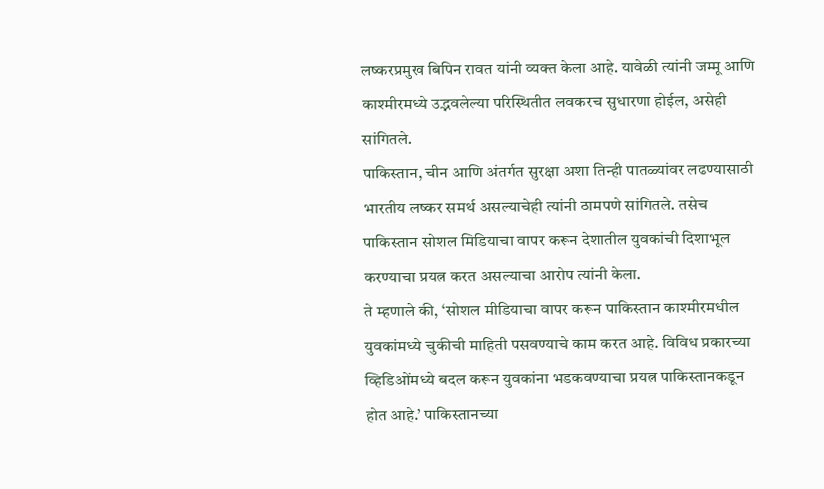लष्करप्रमुख बिपिन रावत यांनी व्यक्त केला आहे. यावेळी त्यांनी जम्मू आणि काश्मीरमध्ये उद्भवलेल्या परिस्थितीत लवकरच सुधारणा होईल, असेही सांगितले.
पाकिस्तान, चीन आणि अंतर्गत सुरक्षा अशा तिन्ही पातळ्यांवर लढण्यासाठी भारतीय लष्कर समर्थ असल्याचेही त्यांनी ठामपणे सांगितले. तसेच पाकिस्तान सोशल मिडियाचा वापर करून देशातील युवकांची दिशाभूल करण्याचा प्रयत्न करत असल्याचा आरोप त्यांनी केला.
ते म्हणाले की, ‘सोशल मीडियाचा वापर करून पाकिस्तान काश्मीरमधील युवकांमध्ये चुकीची माहिती पसवण्याचे काम करत आहे. विविध प्रकारच्या व्हिडिओंमध्ये बदल करून युवकांना भडकवण्याचा प्रयत्न पाकिस्तानकडून होत आहे.’ पाकिस्तानच्या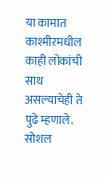या कामात काश्मीरमधील काही लोकांची साथ असल्याचेही ते पुढे म्हणाले.
सोशल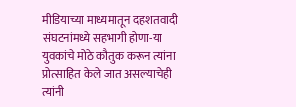मीडियाच्या माध्यमातून दहशतवादी संघटनांमध्ये सहभागी होणा-या युवकांचे मोठे कौतुक करून त्यांना प्रोत्साहित केले जात असल्याचेही त्यांनी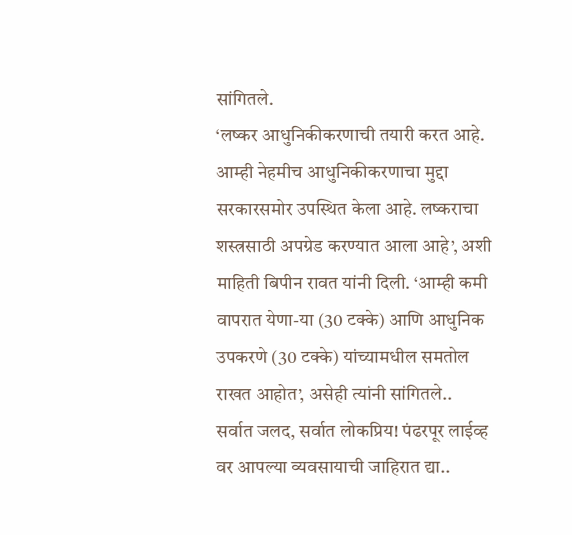सांगितले.
‘लष्कर आधुनिकीकरणाची तयारी करत आहे. आम्ही नेहमीच आधुनिकीकरणाचा मुद्दा सरकारसमोर उपस्थित केला आहे. लष्कराचा शस्त्रसाठी अपग्रेड करण्यात आला आहे’, अशी माहिती बिपीन रावत यांनी दिली. ‘आम्ही कमी वापरात येणा-या (30 टक्के) आणि आधुनिक उपकरणे (30 टक्के) यांच्यामधील समतोल राखत आहोत’, असेही त्यांनी सांगितले..
सर्वात जलद, सर्वात लोकप्रिय! पंढरपूर लाईव्ह वर आपल्या व्यवसायाची जाहिरात द्या..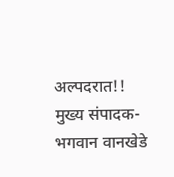अल्पदरात!! मुख्य संपादक-भगवान वानखेडे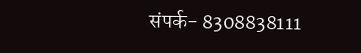संपर्क- 8308838111